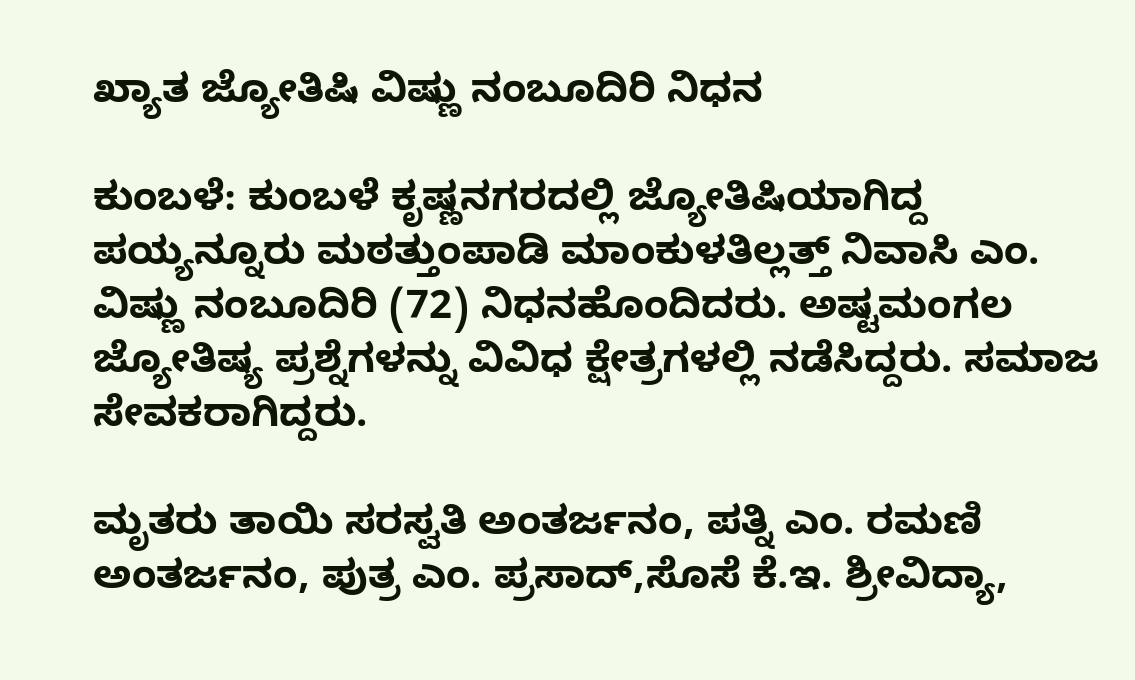ಖ್ಯಾತ ಜ್ಯೋತಿಷಿ ವಿಷ್ಣು ನಂಬೂದಿರಿ ನಿಧನ

ಕುಂಬಳೆ: ಕುಂಬಳೆ ಕೃಷ್ಣನಗರದಲ್ಲಿ ಜ್ಯೋತಿಷಿಯಾಗಿದ್ದ ಪಯ್ಯನ್ನೂರು ಮಠತ್ತುಂಪಾಡಿ ಮಾಂಕುಳತಿಲ್ಲತ್ತ್ ನಿವಾಸಿ ಎಂ. ವಿಷ್ಣು ನಂಬೂದಿರಿ (72) ನಿಧನಹೊಂದಿದರು. ಅಷ್ಟಮಂಗಲ  ಜ್ಯೋತಿಷ್ಯ ಪ್ರಶ್ನೆಗಳನ್ನು ವಿವಿಧ ಕ್ಷೇತ್ರಗಳಲ್ಲಿ ನಡೆಸಿದ್ದರು. ಸಮಾಜ ಸೇವಕರಾಗಿದ್ದರು.

ಮೃತರು ತಾಯಿ ಸರಸ್ವತಿ ಅಂತರ್ಜನಂ, ಪತ್ನಿ ಎಂ. ರಮಣಿ ಅಂತರ್ಜನಂ, ಪುತ್ರ ಎಂ. ಪ್ರಸಾದ್,ಸೊಸೆ ಕೆ.ಇ. ಶ್ರೀವಿದ್ಯಾ,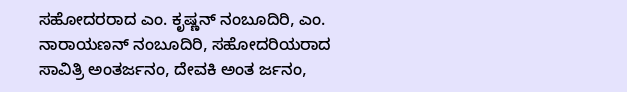ಸಹೋದರರಾದ ಎಂ. ಕೃಷ್ಣನ್ ನಂಬೂದಿರಿ, ಎಂ. ನಾರಾಯಣನ್ ನಂಬೂದಿರಿ, ಸಹೋದರಿಯರಾದ ಸಾವಿತ್ರಿ ಅಂತರ್ಜನಂ, ದೇವಕಿ ಅಂತ ರ್ಜನಂ,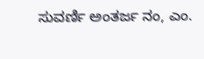ಸುವರ್ಣಿ ಅಂತರ್ಜ ನಂ, ಎಂ.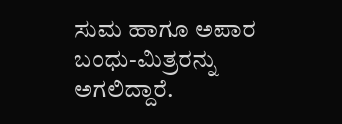ಸುಮ ಹಾಗೂ ಅಪಾರ ಬಂಧು-ಮಿತ್ರರನ್ನು ಅಗಲಿದ್ದಾರೆ.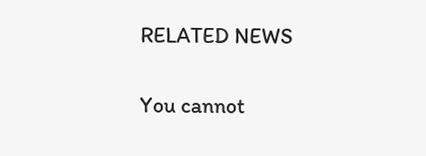RELATED NEWS

You cannot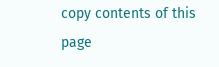copy contents of this page